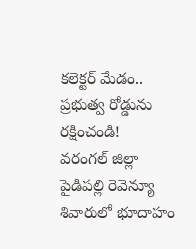కలెక్టర్ మేడం.. ప్రభుత్వ రోడ్డును రక్షించండి!
వరంగల్ జిల్లా పైడిపల్లి రెవెన్యూ శివారులో భూదాహం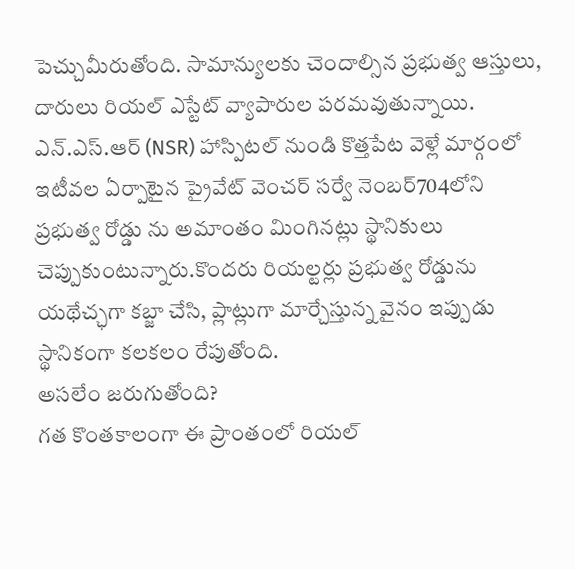పెచ్చుమీరుతోంది. సామాన్యులకు చెందాల్సిన ప్రభుత్వ ఆస్తులు, దారులు రియల్ ఎస్టేట్ వ్యాపారుల పరమవుతున్నాయి. ఎన్.ఎస్.ఆర్ (NSR) హాస్పిటల్ నుండి కొత్తపేట వెళ్లే మార్గంలో ఇటీవల ఏర్పాటైన ప్రైవేట్ వెంచర్ సర్వే నెంబర్704లోని ప్రభుత్వ రోడ్డు ను అమాంతం మింగినట్లు స్థానికులు చెప్పుకుంటున్నారు.కొందరు రియల్టర్లు ప్రభుత్వ రోడ్డును యథేచ్ఛగా కబ్జా చేసి, ప్లాట్లుగా మార్చేస్తున్న వైనం ఇప్పుడు స్థానికంగా కలకలం రేపుతోంది.
అసలేం జరుగుతోంది?
గత కొంతకాలంగా ఈ ప్రాంతంలో రియల్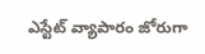ఎస్టేట్ వ్యాపారం జోరుగా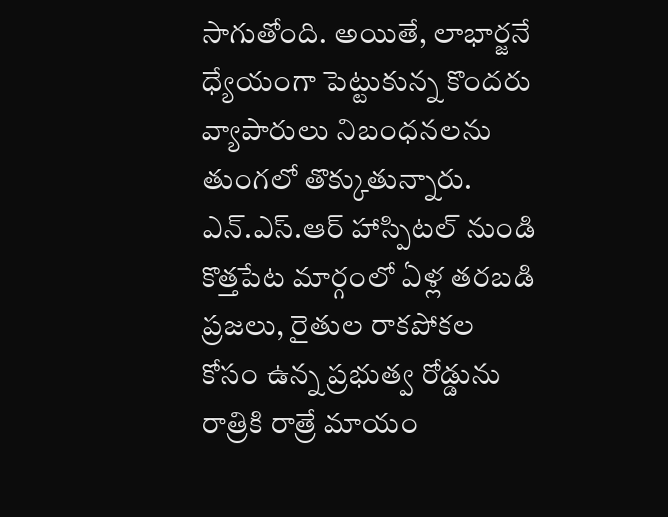సాగుతోంది. అయితే, లాభార్జనే ధ్యేయంగా పెట్టుకున్న కొందరు వ్యాపారులు నిబంధనలను తుంగలో తొక్కుతున్నారు.
ఎన్.ఎస్.ఆర్ హాస్పిటల్ నుండి కొత్తపేట మార్గంలో ఏళ్ల తరబడి ప్రజలు, రైతుల రాకపోకల కోసం ఉన్న ప్రభుత్వ రోడ్డును రాత్రికి రాత్రే మాయం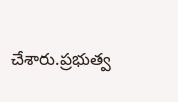చేశారు.ప్రభుత్వ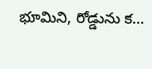భూమిని, రోడ్డును క...